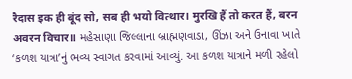रैदास इक ही बूंद सो, सब ही भयो वित्थार। मुरखि हैं तो करत हैं, बरन अवरन विचार॥ મહેસાણા જિલ્લાના બ્રાહ્મણવાડા, ઊંઝા અને ઉનાવા ખાતે ‘કળશ યાત્રા’નું ભવ્ય સ્વાગત કરવામાં આવ્યું. આ કળશ યાત્રાને મળી રહેલો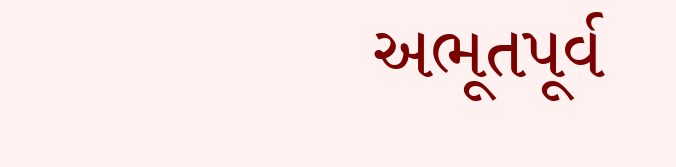અભૂતપૂર્વ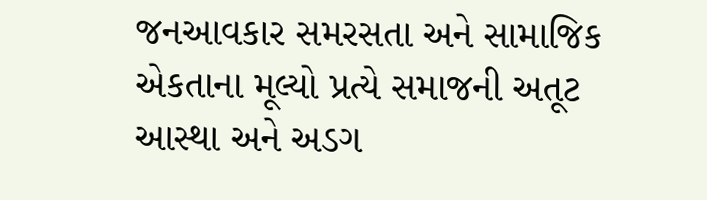જનઆવકાર સમરસતા અને સામાજિક એકતાના મૂલ્યો પ્રત્યે સમાજની અતૂટ આસ્થા અને અડગ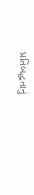પ્રતિબદ્ધતાનું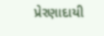પ્રેરણાદાયી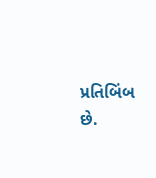પ્રતિબિંબ છે.